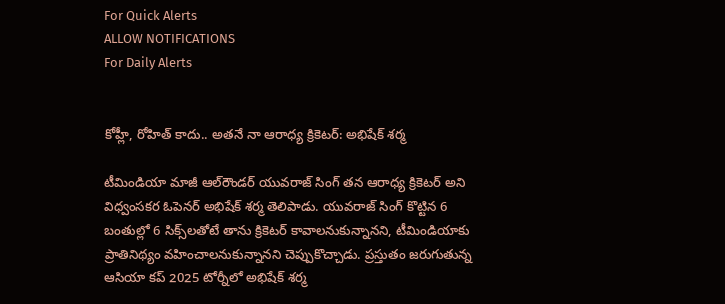For Quick Alerts
ALLOW NOTIFICATIONS
For Daily Alerts


కోహ్లీ, రోహిత్ కాదు.. అతనే నా ఆరాధ్య క్రికెటర్: అభిషేక్ శర్మ

టీమిండియా మాజీ ఆల్‌రౌండర్ యువరాజ్ సింగ్ తన ఆరాధ్య క్రికెటర్ అని విధ్వంసకర ఓపెనర్ అభిషేక్ శర్మ తెలిపాడు. యువరాజ్ సింగ్ కొట్టిన 6 బంతుల్లో 6 సిక్స్‌లతోటే తాను క్రికెటర్ కావాలనుకున్నానని, టీమిండియాకు ప్రాతినిథ్యం వహించాలనుకున్నానని చెప్పుకొచ్చాడు. ప్రస్తుతం జరుగుతున్న ఆసియా కప్ 2025 టోర్నీలో అభిషేక్ శర్మ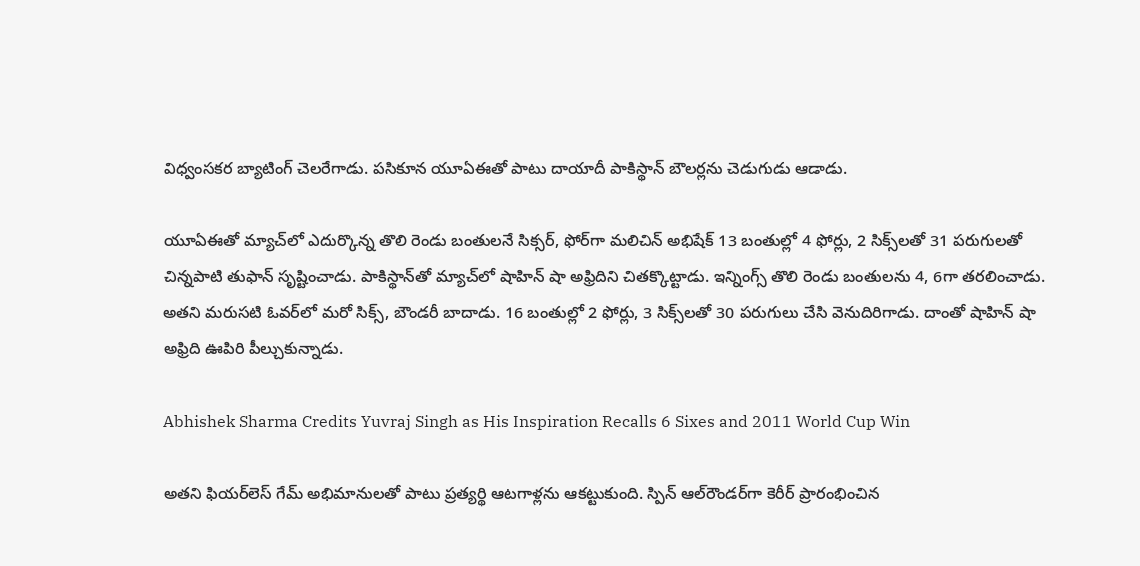విధ్వంసకర బ్యాటింగ్ చెలరేగాడు. పసికూన యూఏఈతో పాటు దాయాదీ పాకిస్థాన్ బౌలర్లను చెడుగుడు ఆడాడు.

యూఏఈతో మ్యాచ్‌లో ఎదుర్కొన్న తొలి రెండు బంతులనే సిక్సర్‌, ఫోర్‌గా మలిచిన్ అభిషేక్ 13 బంతుల్లో 4 ఫోర్లు, 2 సిక్స్‌లతో 31 పరుగులతో చిన్నపాటి తుఫాన్ సృష్టించాడు. పాకిస్థాన్‌తో మ్యాచ్‌లో షాహిన్ షా అఫ్రిదిని చితక్కొట్టాడు. ఇన్నింగ్స్ తొలి రెండు బంతులను 4, 6గా తరలించాడు. అతని మరుసటి ఓవర్‌లో మరో సిక్స్, బౌండరీ బాదాడు. 16 బంతుల్లో 2 ఫోర్లు, 3 సిక్స్‌లతో 30 పరుగులు చేసి వెనుదిరిగాడు. దాంతో షాహిన్ షా అఫ్రిది ఊపిరి పీల్చుకున్నాడు.

Abhishek Sharma Credits Yuvraj Singh as His Inspiration Recalls 6 Sixes and 2011 World Cup Win

అతని ఫియర్‌లెస్ గేమ్‌ అభిమానులతో పాటు ప్రత్యర్థి ఆటగాళ్లను ఆకట్టుకుంది. స్పిన్ ఆల్‌రౌండర్‌గా కెరీర్ ప్రారంభించిన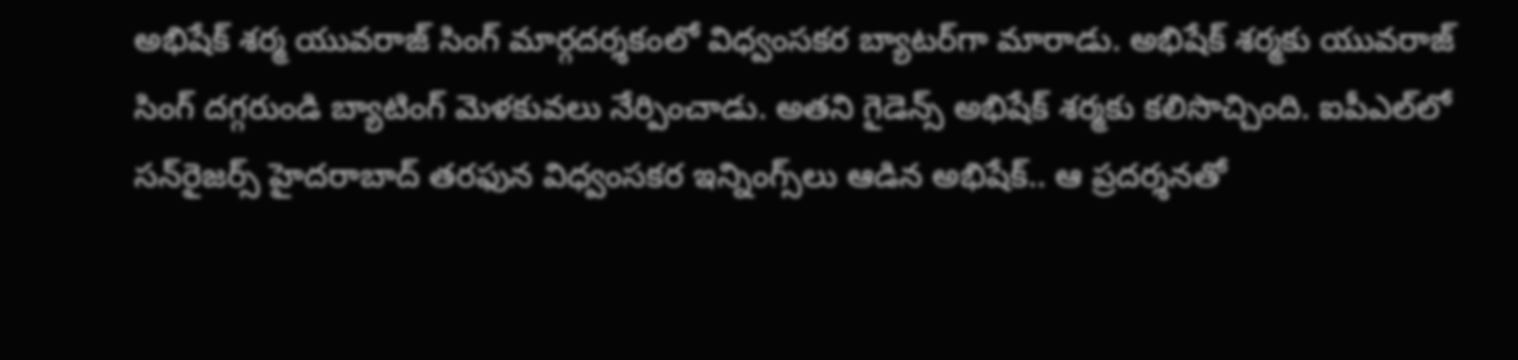అభిషేక్ శర్మ యువరాజ్ సింగ్ మార్గదర్శకంలో విధ్వంసకర బ్యాటర్‌గా మారాడు. అభిషేక్ శర్మకు యువరాజ్ సింగ్ దగ్గరుండి బ్యాటింగ్ మెళకువలు నేర్పించాడు. అతని గైడెన్స్ అభిషేక్ శర్మకు కలిసొచ్చింది. ఐపీఎల్‌లో సన్‌రైజర్స్ హైదరాబాద్ తరఫున విధ్వంసకర ఇన్నింగ్స్‌లు ఆడిన అభిషేక్.. ఆ ప్రదర్శనతో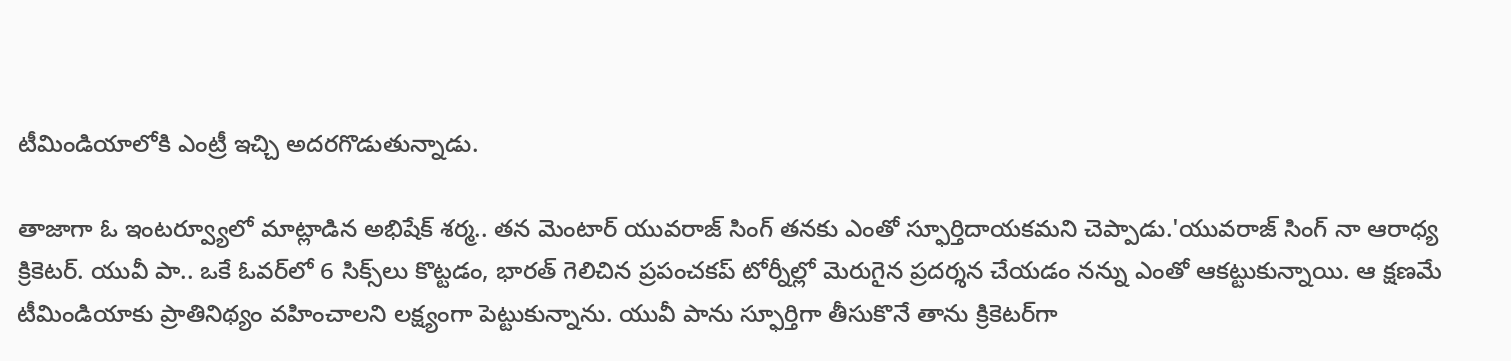టీమిండియాలోకి ఎంట్రీ ఇచ్చి అదరగొడుతున్నాడు.

తాజాగా ఓ ఇంటర్వ్యూలో మాట్లాడిన అభిషేక్ శర్మ.. తన మెంటార్ యువరాజ్ సింగ్ తనకు ఎంతో స్ఫూర్తిదాయకమని చెప్పాడు.'యువరాజ్ సింగ్ నా ఆరాధ్య క్రికెటర్. యువీ పా.. ఒకే ఓవర్‌లో 6 సిక్స్‌లు కొట్టడం, భారత్ గెలిచిన ప్రపంచకప్‌ టోర్నీల్లో మెరుగైన ప్రదర్శన చేయడం నన్ను ఎంతో ఆకట్టుకున్నాయి. ఆ క్షణమే టీమిండియాకు ప్రాతినిథ్యం వహించాలని లక్ష్యంగా పెట్టుకున్నాను. యువీ పాను స్ఫూర్తిగా తీసుకొనే తాను క్రికెటర్‌గా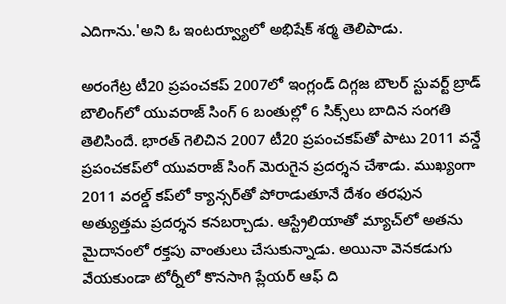ఎదిగాను.'అని ఓ ఇంటర్వ్యూలో అభిషేక్ శర్మ తెలిపాడు.

అరంగేట్ర టీ20 ప్రపంచకప్ 2007లో ఇంగ్లండ్ దిగ్గజ బౌలర్ స్టువర్ట్ బ్రాడ్ బౌలింగ్‌లో యువరాజ్ సింగ్ 6 బంతుల్లో 6 సిక్స్‌లు బాదిన సంగతి తెలిసిందే. భారత్ గెలిచిన 2007 టీ20 ప్రపంచకప్‌తో పాటు 2011 వన్డే ప్రపంచకప్‌లో యువరాజ్ సింగ్ మెరుగైన ప్రదర్శన చేశాడు. ముఖ్యంగా 2011 వరల్డ్ కప్‌లో క్యాన్సర్‌తో పోరాడుతూనే దేశం తరఫున అత్యుత్తమ ప్రదర్శన కనబర్చాడు. ఆస్ట్రేలియాతో మ్యాచ్‌లో అతను మైదానంలో రక్తపు వాంతులు చేసుకున్నాడు. అయినా వెనకడుగు వేయకుండా టోర్నీలో కొనసాగి ప్లేయర్ ఆఫ్ ది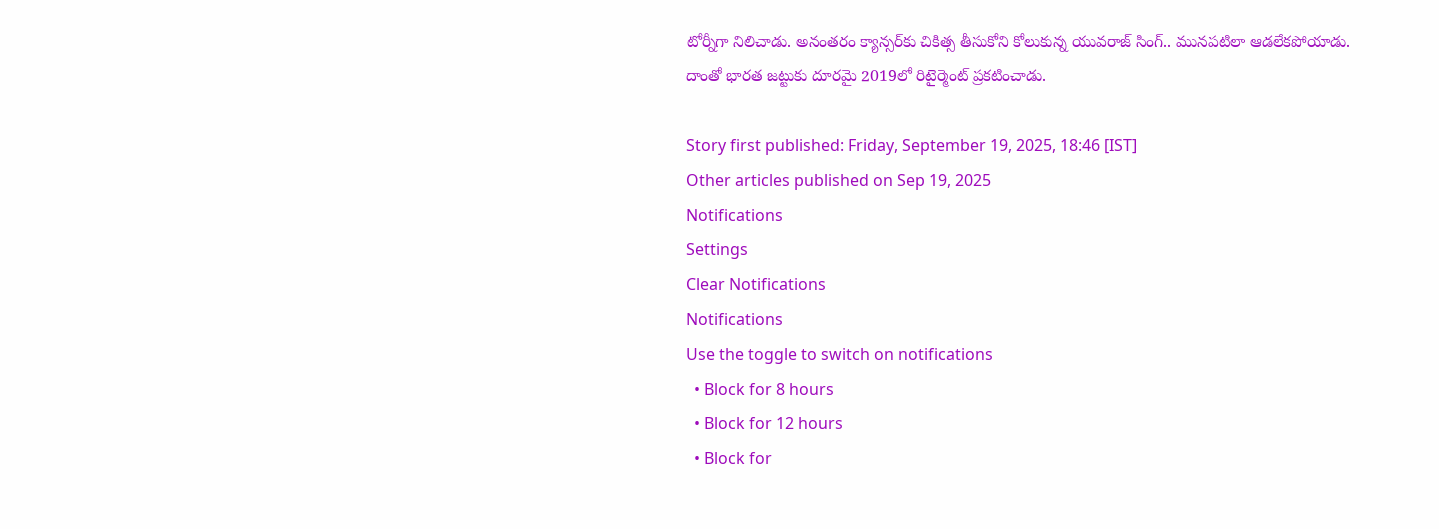టోర్నీగా నిలిచాడు. అనంతరం క్యాన్సర్‌కు చికిత్స తీసుకోని కోలుకున్న యువరాజ్ సింగ్.. మునపటిలా ఆడలేకపోయాడు. దాంతో భారత జట్టుకు దూరమై 2019లో రిటైర్మెంట్ ప్రకటించాడు.

Story first published: Friday, September 19, 2025, 18:46 [IST]
Other articles published on Sep 19, 2025
Notifications
Settings
Clear Notifications
Notifications
Use the toggle to switch on notifications
  • Block for 8 hours
  • Block for 12 hours
  • Block for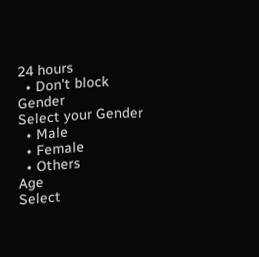24 hours
  • Don't block
Gender
Select your Gender
  • Male
  • Female
  • Others
Age
Select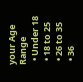your Age Range
  • Under 18
  • 18 to 25
  • 26 to 35
  • 36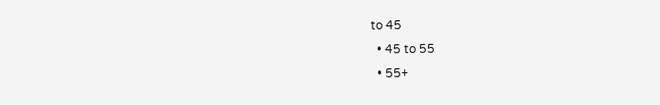to 45
  • 45 to 55
  • 55+